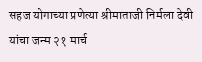सहज योगाच्या प्रणेत्या श्रीमाताजी निर्मला देवी यांचा जन्म २१ मार्च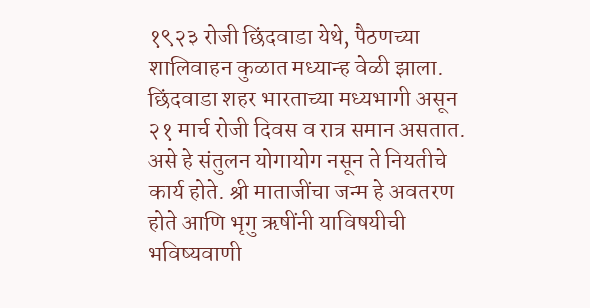१९२३ रोजी छिंदवाडा येथे, पैठणच्या शालिवाहन कुळात मध्यान्ह वेळी झाला. छिंदवाडा शहर भारताच्या मध्यभागी असून २१ मार्च रोजी दिवस व रात्र समान असतात. असे हे संतुलन योगायोग नसून ते नियतीचे कार्य होते. श्री माताजींचा जन्म हे अवतरण होते आणि भृगु ऋषींनी याविषयीची भविष्यवाणी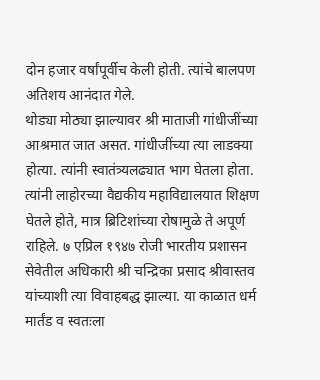दोन हजार वर्षांपूर्वीच केली होती. त्यांचे बालपण अतिशय आनंदात गेले.
थोड्या मोठ्या झाल्यावर श्री माताजी गांधीजींच्या आश्रमात जात असत. गांधीजींच्या त्या लाडक्या होत्या. त्यांनी स्वातंत्र्यलढ्यात भाग घेतला होता. त्यांनी लाहोरच्या वैद्यकीय महाविद्यालयात शिक्षण घेतले होते, मात्र ब्रिटिशांच्या रोषामुळे ते अपूर्ण राहिले. ७ एप्रिल १९४७ रोजी भारतीय प्रशासन सेवेतील अधिकारी श्री चन्द्रिका प्रसाद श्रीवास्तव यांच्याशी त्या विवाहबद्ध झाल्या. या काळात धर्म मार्तंड व स्वतःला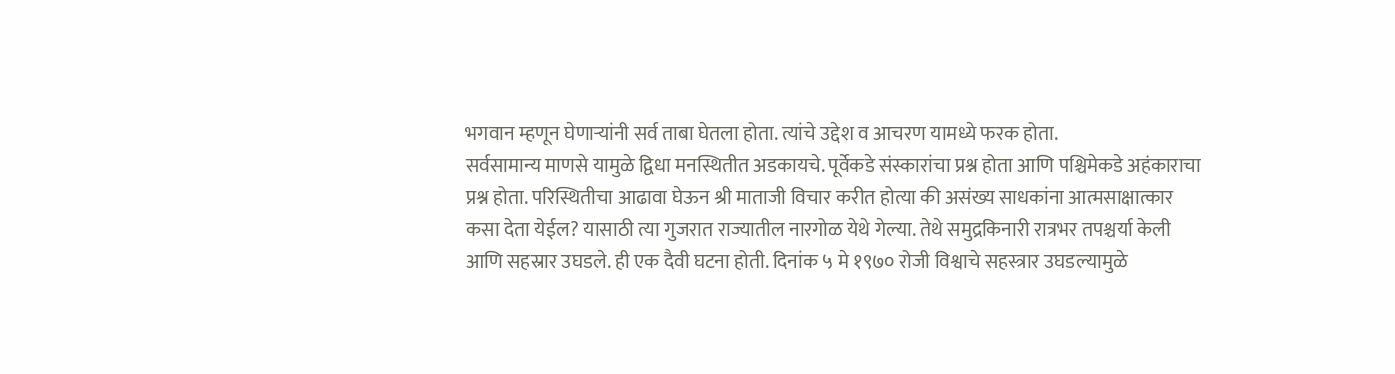भगवान म्हणून घेणाऱ्यांनी सर्व ताबा घेतला होता. त्यांचे उद्देश व आचरण यामध्ये फरक होता.
सर्वसामान्य माणसे यामुळे द्विधा मनस्थितीत अडकायचे. पूर्वेकडे संस्कारांचा प्रश्न होता आणि पश्चिमेकडे अहंकाराचा प्रश्न होता. परिस्थितीचा आढावा घेऊन श्री माताजी विचार करीत होत्या की असंख्य साधकांना आत्मसाक्षात्कार कसा देता येईल? यासाठी त्या गुजरात राज्यातील नारगोळ येथे गेल्या. तेथे समुद्रकिनारी रात्रभर तपश्चर्या केली आणि सहस्रार उघडले. ही एक दैवी घटना होती. दिनांक ५ मे १९७० रोजी विश्वाचे सहस्त्रार उघडल्यामुळे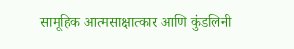सामूहिक आत्मसाक्षात्कार आणि कुंडलिनी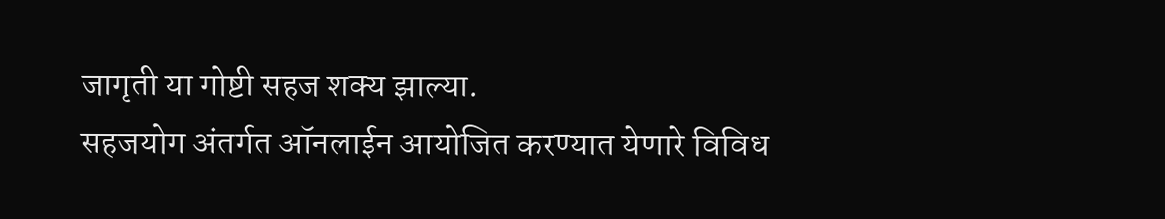जागृती या गोष्टी सहज शक्य झाल्या.
सहजयोग अंतर्गत ऑनलाईन आयोजित करण्यात येणारे विविध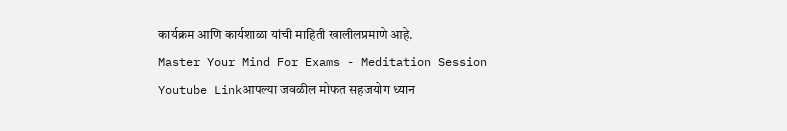कार्यक्रम आणि कार्यशाळा यांची माहिती खालीलप्रमाणे आहे.
Master Your Mind For Exams - Meditation Session
Youtube Linkआपल्या जवळील मोफत सहजयोग ध्यान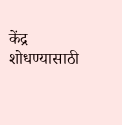केंद्र शोधण्यासाठी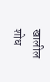खालील शोध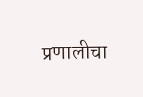प्रणालीचा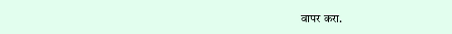वापर करा.